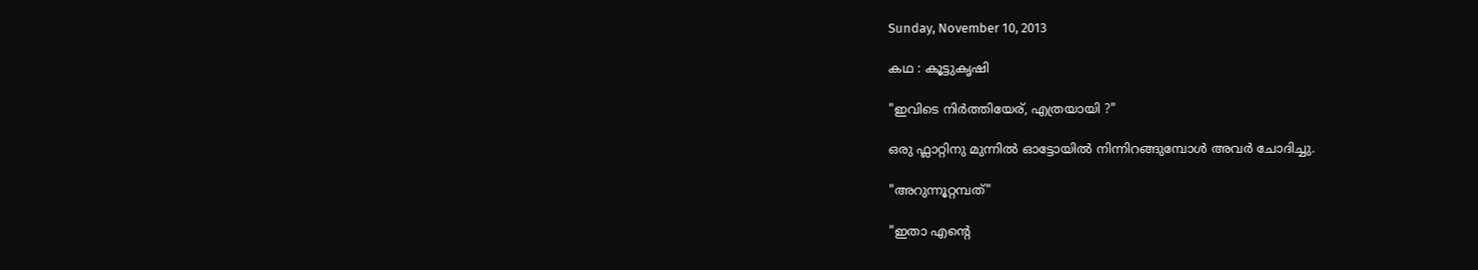Sunday, November 10, 2013

കഥ : കൂട്ടുകൃഷി

"ഇവിടെ നിര്‍ത്തിയേര്, എത്രയായി ?"

ഒരു ഫ്ലാറ്റിനു മുന്നില്‍ ഓട്ടോയില്‍ നിന്നിറങ്ങുമ്പോള്‍ അവര്‍ ചോദിച്ചു.

"അറുന്നൂറ്റമ്പത്"

"ഇതാ എന്‍റെ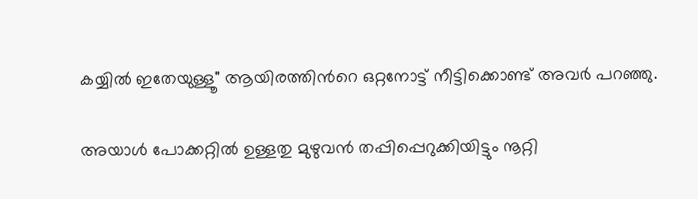കയ്യില്‍ ഇതേയുള്ളൂ" ആയിരത്തിന്‍റെ ഒറ്റനോട്ട് നീട്ടിക്കൊണ്ട് അവര്‍ പറഞ്ഞു.

അയാള്‍ പോക്കറ്റില്‍ ഉള്ളതു മുഴുവന്‍ തപ്പിപ്പെറുക്കിയിട്ടും നൂറ്റി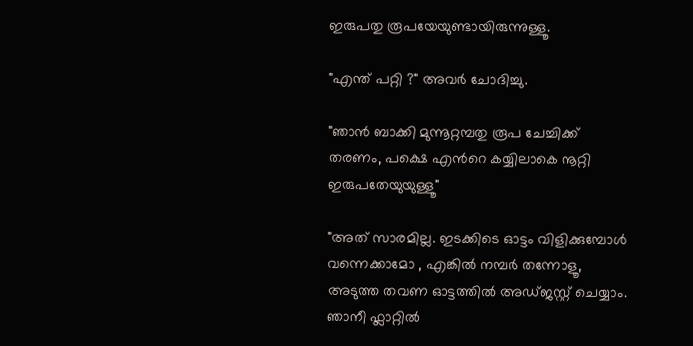ഇരുപതു രൂപയേയുണ്ടായിരുന്നുള്ളൂ.

"എന്ത് പറ്റി ?" അവര്‍ ചോദിച്ചു.

"ഞാന്‍ ബാക്കി മുന്നൂറ്റമ്പതു രൂപ ചേച്ചിക്ക് തരണം, പക്ഷെ എന്‍റെ കയ്യിലാകെ നൂറ്റി ഇരുപതേയുയുള്ളൂ"

"അത് സാരമില്ല. ഇടക്കിടെ ഓട്ടം വിളിക്കുമ്പോള്‍ വന്നെക്കാമോ , എങ്കില്‍ നമ്പര്‍ തന്നോളൂ, അടുത്ത തവണ ഓട്ടത്തില്‍ അഡ്ജസ്റ്റ് ചെയ്യാം. ഞാനീ ഫ്ലാറ്റില്‍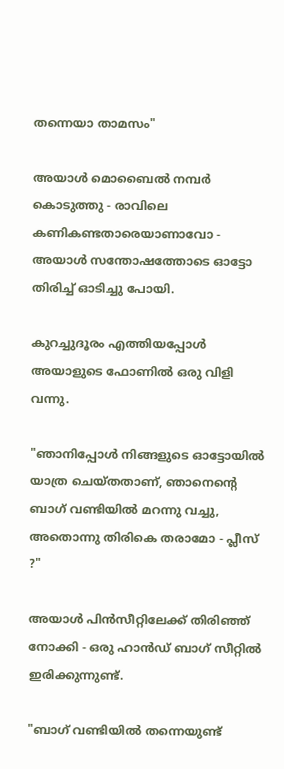തന്നെയാ താമസം"

അയാള്‍ മൊബൈല്‍ നമ്പര്‍ കൊടുത്തു - രാവിലെ കണികണ്ടതാരെയാണാവോ - അയാള്‍ സന്തോഷത്തോടെ ഓട്ടോ തിരിച്ച് ഓടിച്ചു പോയി.

കുറച്ചുദൂരം എത്തിയപ്പോള്‍ അയാളുടെ ഫോണില്‍ ഒരു വിളി വന്നു.

"ഞാനിപ്പോള്‍ നിങ്ങളുടെ ഓട്ടോയില്‍ യാത്ര ചെയ്തതാണ്, ഞാനെന്‍റെ ബാഗ് വണ്ടിയില്‍ മറന്നു വച്ചു, അതൊന്നു തിരികെ തരാമോ - പ്ലീസ് ?"

അയാള്‍ പിന്‍സീറ്റിലേക്ക് തിരിഞ്ഞ് നോക്കി - ഒരു ഹാന്‍ഡ് ബാഗ് സീറ്റില്‍ ഇരിക്കുന്നുണ്ട്.

"ബാഗ് വണ്ടിയില്‍ തന്നെയുണ്ട്‌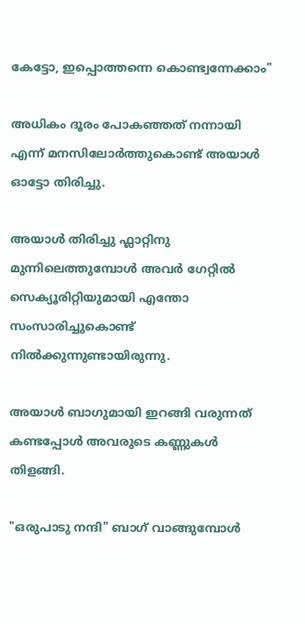കേട്ടോ, ഇപ്പൊത്തന്നെ കൊണ്ട്വന്നേക്കാം"

അധികം ദൂരം പോകഞ്ഞത് നന്നായി എന്ന് മനസിലോര്‍ത്തുകൊണ്ട് അയാള്‍ ഓട്ടോ തിരിച്ചു.

അയാള്‍ തിരിച്ചു ഫ്ലാറ്റിനു മുന്നിലെത്തുമ്പോള്‍ അവര്‍ ഗേറ്റില്‍ സെക്യൂരിറ്റിയുമായി എന്തോ സംസാരിച്ചുകൊണ്ട് നില്‍ക്കുന്നുണ്ടായിരുന്നു.

അയാള്‍ ബാഗുമായി ഇറങ്ങി വരുന്നത് കണ്ടപ്പോള്‍ അവരുടെ കണ്ണുകള്‍ തിളങ്ങി.

"ഒരുപാടു നന്ദി" ബാഗ് വാങ്ങുമ്പോള്‍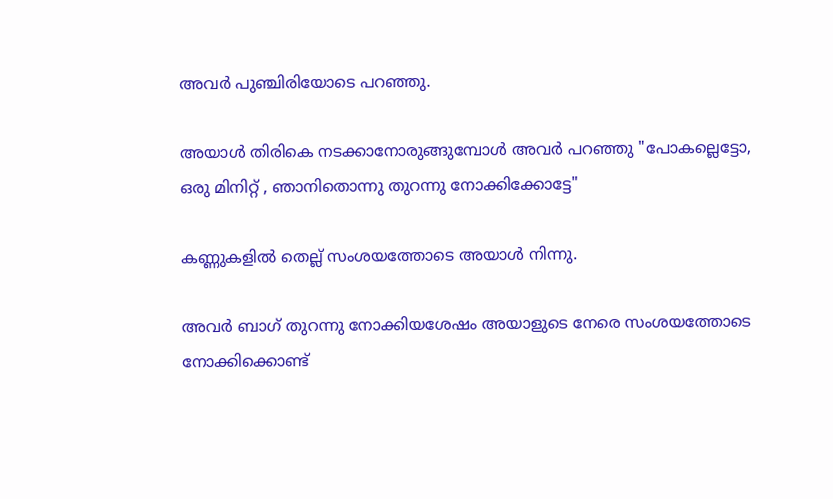അവര്‍ പുഞ്ചിരിയോടെ പറഞ്ഞു.

അയാള്‍ തിരികെ നടക്കാനോരുങ്ങുമ്പോള്‍ അവര്‍ പറഞ്ഞു "പോകല്ലെട്ടോ, ഒരു മിനിറ്റ് , ഞാനിതൊന്നു തുറന്നു നോക്കിക്കോട്ടേ"

കണ്ണുകളില്‍ തെല്ല് സംശയത്തോടെ അയാള്‍ നിന്നു.

അവര്‍ ബാഗ് തുറന്നു നോക്കിയശേഷം അയാളുടെ നേരെ സംശയത്തോടെ നോക്കിക്കൊണ്ട്‌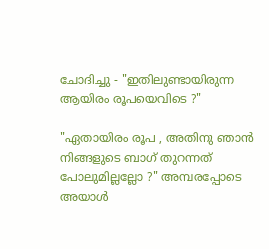ചോദിച്ചു - "ഇതിലുണ്ടായിരുന്ന ആയിരം രൂപയെവിടെ ?"

"ഏതായിരം രൂപ , അതിനു ഞാന്‍ നിങ്ങളുടെ ബാഗ് തുറന്നത് പോലുമില്ലല്ലോ ?" അമ്പരപ്പോടെ അയാള്‍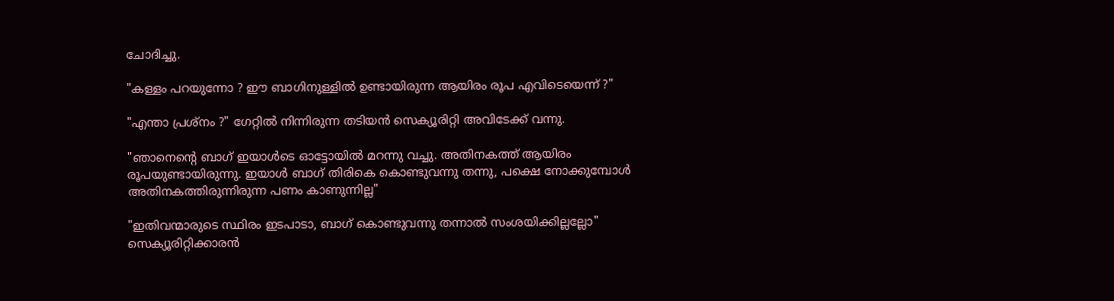ചോദിച്ചു.

"കള്ളം പറയുന്നോ ? ഈ ബാഗിനുള്ളില്‍ ഉണ്ടായിരുന്ന ആയിരം രൂപ എവിടെയെന്ന് ?"

"എന്താ പ്രശ്നം ?" ഗേറ്റില്‍ നിന്നിരുന്ന തടിയന്‍ സെക്യൂരിറ്റി അവിടേക്ക് വന്നു.

"ഞാനെന്‍റെ ബാഗ് ഇയാള്‍ടെ ഓട്ടോയില്‍ മറന്നു വച്ചു. അതിനകത്ത് ആയിരം രൂപയുണ്ടായിരുന്നു. ഇയാള്‍ ബാഗ് തിരികെ കൊണ്ടുവന്നു തന്നു, പക്ഷെ നോക്കുമ്പോള്‍ അതിനകത്തിരുന്നിരുന്ന പണം കാണുന്നില്ല"

"ഇതിവന്മാരുടെ സ്ഥിരം ഇടപാടാ, ബാഗ് കൊണ്ടുവന്നു തന്നാല്‍ സംശയിക്കില്ലല്ലോ" സെക്യൂരിറ്റിക്കാരന്‍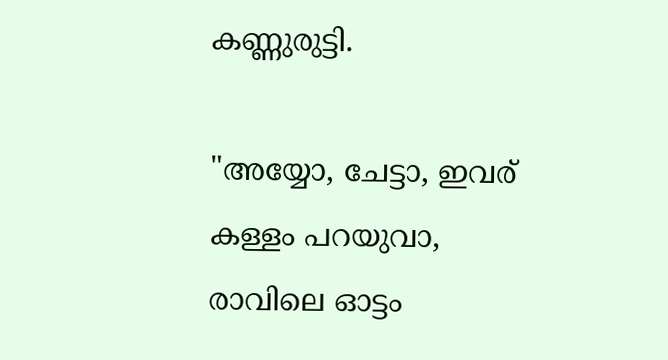കണ്ണുരുട്ടി.

"അയ്യോ, ചേട്ടാ, ഇവര് കള്ളം പറയുവാ, രാവിലെ ഓട്ടം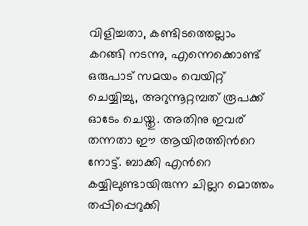വിളിച്ചതാ, കണ്ടിടത്തെല്ലാം കറങ്ങി നടന്നു, എന്നെക്കൊണ്ട് ഒരുപാട് സമയം വെയിറ്റ് ചെയ്യിച്ചു, അറുന്നൂറ്റമ്പത് രൂപക്ക് ഓടേം ചെയ്തു. അതിനു ഇവര് തന്നതാ ഈ ആയിരത്തിന്‍റെ നോട്ട്. ബാക്കി എന്‍റെ കയ്യിലുണ്ടായിരുന്ന ചില്ലറ മൊത്തം തപ്പിപ്പെറുക്കി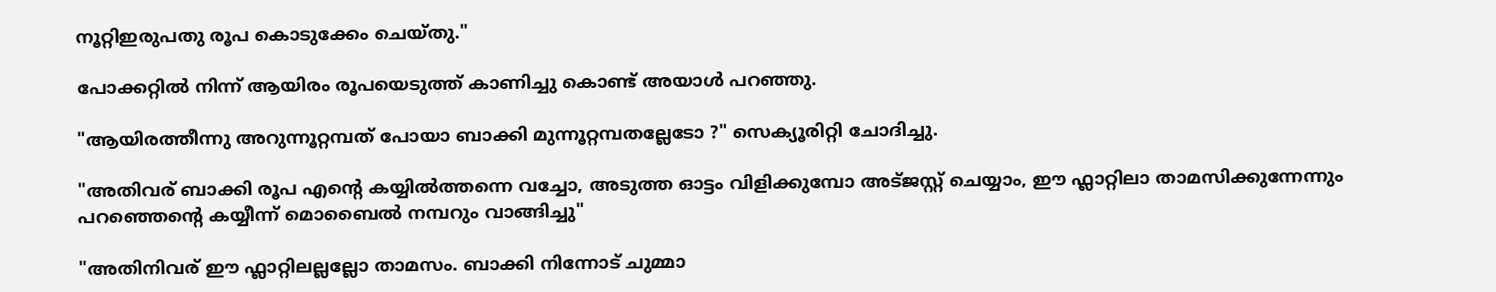നൂറ്റിഇരുപതു രൂപ കൊടുക്കേം ചെയ്തു."

പോക്കറ്റില്‍ നിന്ന് ആയിരം രൂപയെടുത്ത്‌ കാണിച്ചു കൊണ്ട് അയാള്‍ പറഞ്ഞു.

"ആയിരത്തീന്നു അറുന്നൂറ്റമ്പത് പോയാ ബാക്കി മുന്നൂറ്റമ്പതല്ലേടോ ?" സെക്യൂരിറ്റി ചോദിച്ചു.

"അതിവര് ബാക്കി രൂപ എന്‍റെ കയ്യില്‍ത്തന്നെ വച്ചോ, അടുത്ത ഓട്ടം വിളിക്കുമ്പോ അട്ജസ്റ്റ് ചെയ്യാം, ഈ ഫ്ലാറ്റിലാ താമസിക്കുന്നേന്നും പറഞ്ഞെന്‍റെ കയ്യീന്ന് മൊബൈല്‍ നമ്പറും വാങ്ങിച്ചു"

"അതിനിവര് ഈ ഫ്ലാറ്റിലല്ലല്ലോ താമസം. ബാക്കി നിന്നോട് ചുമ്മാ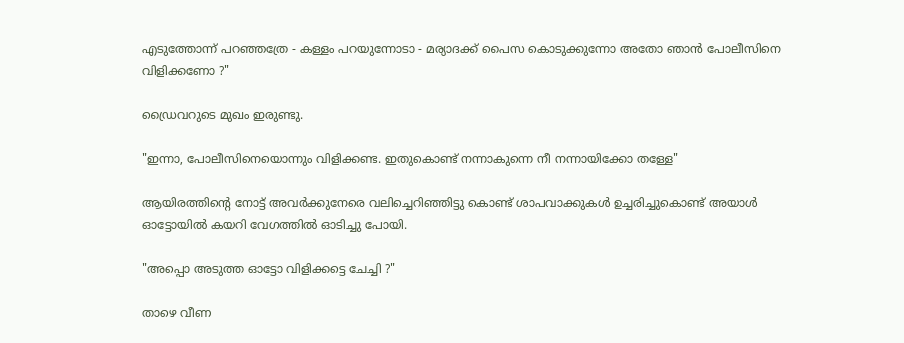എടുത്തോന്ന് പറഞ്ഞത്രേ - കള്ളം പറയുന്നോടാ - മര്യാദക്ക് പൈസ കൊടുക്കുന്നോ അതോ ഞാന്‍ പോലീസിനെ വിളിക്കണോ ?"

ഡ്രൈവറുടെ മുഖം ഇരുണ്ടു.

"ഇന്നാ, പോലീസിനെയൊന്നും വിളിക്കണ്ട. ഇതുകൊണ്ട് നന്നാകുന്നെ നീ നന്നായിക്കോ തള്ളേ"

ആയിരത്തിന്‍റെ നോട്ട് അവര്‍ക്കുനേരെ വലിച്ചെറിഞ്ഞിട്ടു കൊണ്ട് ശാപവാക്കുകള്‍ ഉച്ചരിച്ചുകൊണ്ട് അയാള്‍ ഓട്ടോയില്‍ കയറി വേഗത്തില്‍ ഓടിച്ചു പോയി.

"അപ്പൊ അടുത്ത ഓട്ടോ വിളിക്കട്ടെ ചേച്ചി ?"

താഴെ വീണ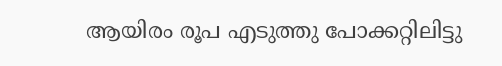ആയിരം രൂപ എടുത്തു പോക്കറ്റിലിട്ടു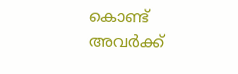കൊണ്ട് അവര്‍ക്ക്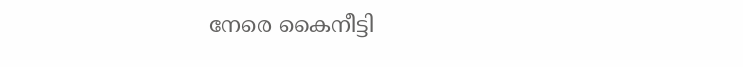നേരെ കൈനീട്ടി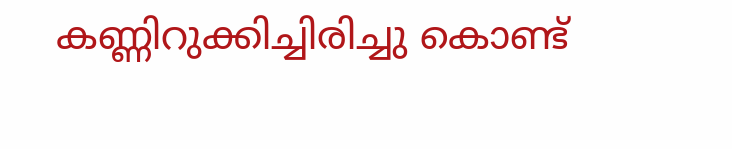കണ്ണിറുക്കിച്ചിരിച്ചു കൊണ്ട്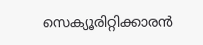സെക്യൂരിറ്റിക്കാരന്‍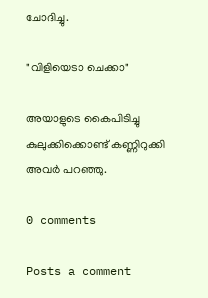ചോദിച്ചു.

"വിളിയെടാ ചെക്കാ"

അയാളുടെ കൈപിടിച്ചു കുലുക്കിക്കൊണ്ട്‌ കണ്ണിറുക്കി അവര്‍ പറഞ്ഞു.

0 comments

Posts a comment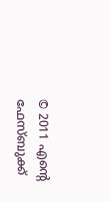© 2011 എന്‍റെ ഫേസ്ബുക്ക്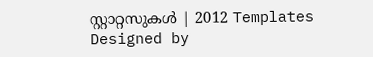സ്റ്റാറ്റസുകള്‍ | 2012 Templates
Designed by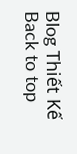Blog Thiết Kế
Back to top